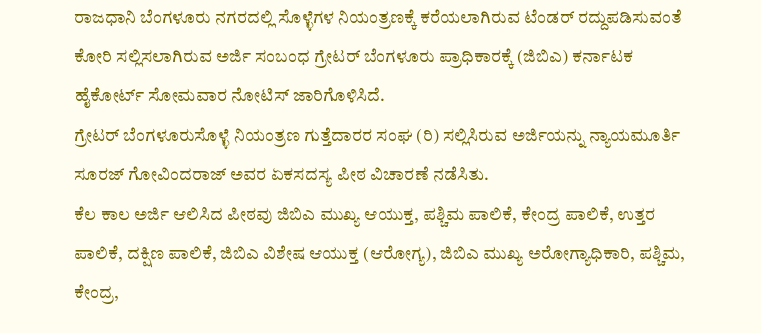ರಾಜಧಾನಿ ಬೆಂಗಳೂರು ನಗರದಲ್ಲಿ ಸೊಳ್ಳೆಗಳ ನಿಯಂತ್ರಣಕ್ಕೆ ಕರೆಯಲಾಗಿರುವ ಟೆಂಡರ್ ರದ್ದುಪಡಿಸುವಂತೆ ಕೋರಿ ಸಲ್ಲಿಸಲಾಗಿರುವ ಅರ್ಜಿ ಸಂಬಂಧ ಗ್ರೇಟರ್ ಬೆಂಗಳೂರು ಪ್ರಾಧಿಕಾರಕ್ಕೆ (ಜಿಬಿಎ) ಕರ್ನಾಟಕ ಹೈಕೋರ್ಟ್ ಸೋಮವಾರ ನೋಟಿಸ್ ಜಾರಿಗೊಳಿಸಿದೆ.
ಗ್ರೇಟರ್ ಬೆಂಗಳೂರುಸೊಳ್ಳೆ ನಿಯಂತ್ರಣ ಗುತ್ತೆದಾರರ ಸಂಘ (ರಿ) ಸಲ್ಲಿಸಿರುವ ಅರ್ಜಿಯನ್ನು ನ್ಯಾಯಮೂರ್ತಿ ಸೂರಜ್ ಗೋವಿಂದರಾಜ್ ಅವರ ಏಕಸದಸ್ಯ ಪೀಠ ವಿಚಾರಣೆ ನಡೆಸಿತು.
ಕೆಲ ಕಾಲ ಅರ್ಜಿ ಆಲಿಸಿದ ಪೀಠವು ಜಿಬಿಎ ಮುಖ್ಯ ಆಯುಕ್ತ, ಪಶ್ಚಿಮ ಪಾಲಿಕೆ, ಕೇಂದ್ರ ಪಾಲಿಕೆ, ಉತ್ತರ ಪಾಲಿಕೆ, ದಕ್ಷಿಣ ಪಾಲಿಕೆ, ಜಿಬಿಎ ವಿಶೇಷ ಆಯುಕ್ತ (ಆರೋಗ್ಯ), ಜಿಬಿಎ ಮುಖ್ಯ ಅರೋಗ್ಯಾಧಿಕಾರಿ, ಪಶ್ಚಿಮ, ಕೇಂದ್ರ,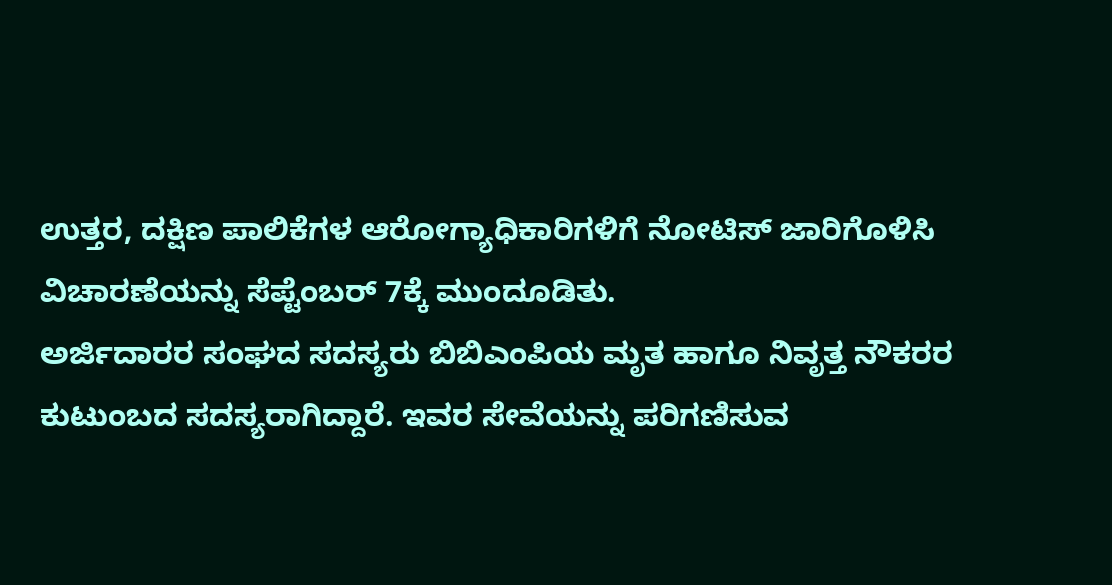ಉತ್ತರ, ದಕ್ಷಿಣ ಪಾಲಿಕೆಗಳ ಆರೋಗ್ಯಾಧಿಕಾರಿಗಳಿಗೆ ನೋಟಿಸ್ ಜಾರಿಗೊಳಿಸಿ ವಿಚಾರಣೆಯನ್ನು ಸೆಪ್ಟೆಂಬರ್ 7ಕ್ಕೆ ಮುಂದೂಡಿತು.
ಅರ್ಜಿದಾರರ ಸಂಘದ ಸದಸ್ಯರು ಬಿಬಿಎಂಪಿಯ ಮೃತ ಹಾಗೂ ನಿವೃತ್ತ ನೌಕರರ ಕುಟುಂಬದ ಸದಸ್ಯರಾಗಿದ್ದಾರೆ. ಇವರ ಸೇವೆಯನ್ನು ಪರಿಗಣಿಸುವ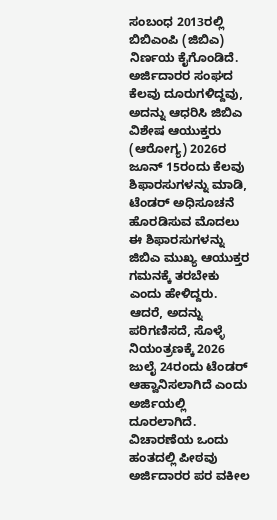ಸಂಬಂಧ 2013ರಲ್ಲಿ ಬಿಬಿಎಂಪಿ (ಜಿಬಿಎ) ನಿರ್ಣಯ ಕೈಗೊಂಡಿದೆ. ಅರ್ಜಿದಾರರ ಸಂಘದ ಕೆಲವು ದೂರುಗಳಿದ್ದವು, ಅದನ್ನು ಆಧರಿಸಿ ಜಿಬಿಎ ವಿಶೇಷ ಆಯುಕ್ತರು (ಆರೋಗ್ಯ) 2026ರ ಜೂನ್ 15ರಂದು ಕೆಲವು ಶಿಫಾರಸುಗಳನ್ನು ಮಾಡಿ, ಟೆಂಡರ್ ಅಧಿಸೂಚನೆ ಹೊರಡಿಸುವ ಮೊದಲು ಈ ಶಿಫಾರಸುಗಳನ್ನು ಜಿಬಿಎ ಮುಖ್ಯ ಆಯುಕ್ತರ ಗಮನಕ್ಕೆ ತರಬೇಕು ಎಂದು ಹೇಳಿದ್ದರು. ಆದರೆ, ಅದನ್ನು ಪರಿಗಣಿಸದೆ, ಸೊಳ್ಳೆ ನಿಯಂತ್ರಣಕ್ಕೆ 2026 ಜುಲೈ 24ರಂದು ಟೆಂಡರ್ ಆಹ್ವಾನಿಸಲಾಗಿದೆ ಎಂದು ಅರ್ಜಿಯಲ್ಲಿ ದೂರಲಾಗಿದೆ.
ವಿಚಾರಣೆಯ ಒಂದು ಹಂತದಲ್ಲಿ ಪೀಠವು ಅರ್ಜಿದಾರರ ಪರ ವಕೀಲ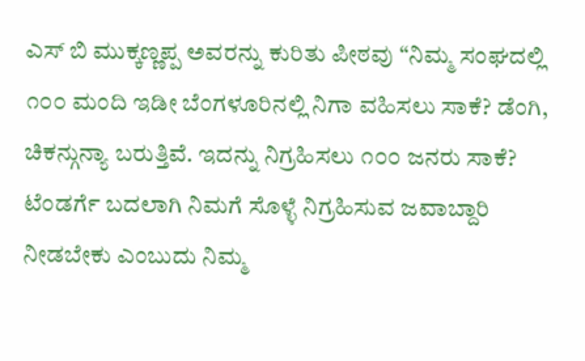ಎಸ್ ಬಿ ಮುಕ್ಕಣ್ಣಪ್ಪ ಅವರನ್ನು ಕುರಿತು ಪೀಠವು “ನಿಮ್ಮ ಸಂಘದಲ್ಲಿ ೧೦೦ ಮಂದಿ ಇಡೀ ಬೆಂಗಳೂರಿನಲ್ಲಿ ನಿಗಾ ವಹಿಸಲು ಸಾಕೆ? ಡೆಂಗಿ, ಚಿಕನ್ಗುನ್ಯಾ ಬರುತ್ತಿವೆ. ಇದನ್ನು ನಿಗ್ರಹಿಸಲು ೧೦೦ ಜನರು ಸಾಕೆ? ಟೆಂಡರ್ಗೆ ಬದಲಾಗಿ ನಿಮಗೆ ಸೊಳ್ಳೆ ನಿಗ್ರಹಿಸುವ ಜವಾಬ್ದಾರಿ ನೀಡಬೇಕು ಎಂಬುದು ನಿಮ್ಮ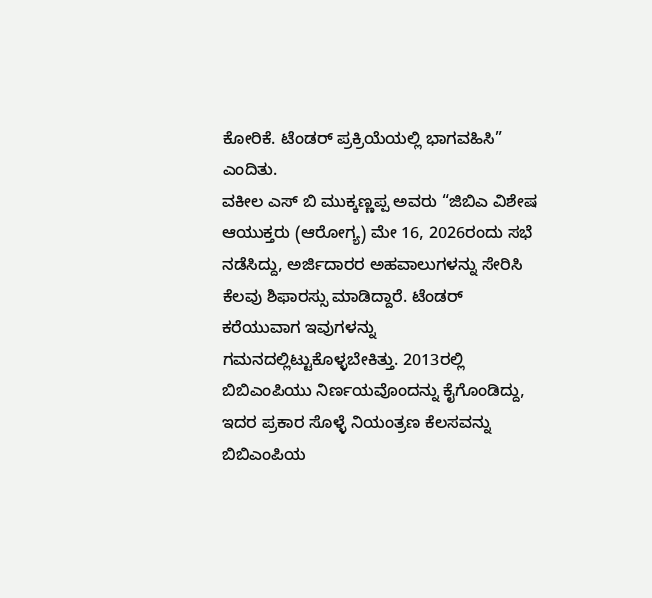ಕೋರಿಕೆ. ಟೆಂಡರ್ ಪ್ರಕ್ರಿಯೆಯಲ್ಲಿ ಭಾಗವಹಿಸಿ” ಎಂದಿತು.
ವಕೀಲ ಎಸ್ ಬಿ ಮುಕ್ಕಣ್ಣಪ್ಪ ಅವರು “ಜಿಬಿಎ ವಿಶೇಷ ಆಯುಕ್ತರು (ಆರೋಗ್ಯ) ಮೇ 16, 2026ರಂದು ಸಭೆ ನಡೆಸಿದ್ದು, ಅರ್ಜಿದಾರರ ಅಹವಾಲುಗಳನ್ನು ಸೇರಿಸಿ ಕೆಲವು ಶಿಫಾರಸ್ಸು ಮಾಡಿದ್ದಾರೆ. ಟೆಂಡರ್ ಕರೆಯುವಾಗ ಇವುಗಳನ್ನು ಗಮನದಲ್ಲಿಟ್ಟುಕೊಳ್ಳಬೇಕಿತ್ತು. 2013ರಲ್ಲಿ ಬಿಬಿಎಂಪಿಯು ನಿರ್ಣಯವೊಂದನ್ನು ಕೈಗೊಂಡಿದ್ದು, ಇದರ ಪ್ರಕಾರ ಸೊಳ್ಳೆ ನಿಯಂತ್ರಣ ಕೆಲಸವನ್ನು ಬಿಬಿಎಂಪಿಯ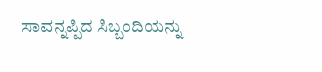ಸಾವನ್ನಪ್ಪಿದ ಸಿಬ್ಬಂದಿಯನ್ನು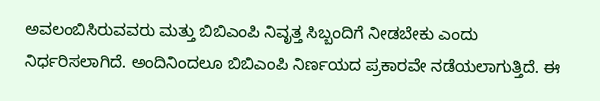ಅವಲಂಬಿಸಿರುವವರು ಮತ್ತು ಬಿಬಿಎಂಪಿ ನಿವೃತ್ತ ಸಿಬ್ಬಂದಿಗೆ ನೀಡಬೇಕು ಎಂದು ನಿರ್ಧರಿಸಲಾಗಿದೆ. ಅಂದಿನಿಂದಲೂ ಬಿಬಿಎಂಪಿ ನಿರ್ಣಯದ ಪ್ರಕಾರವೇ ನಡೆಯಲಾಗುತ್ತಿದೆ. ಈ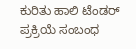ಕುರಿತು ಹಾಲಿ ಟೆಂಡರ್ ಪ್ರಕ್ರಿಯೆ ಸಂಬಂಧ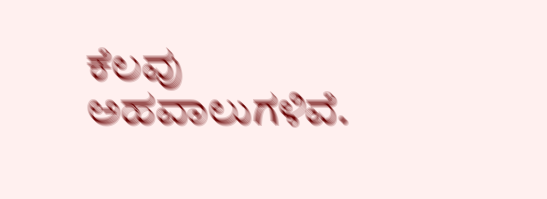ಕೆಲವು ಅಹವಾಲುಗಳಿವೆ.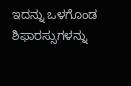ಇದನ್ನು ಒಳಗೊಂಡ ಶಿಫಾರಸ್ಸುಗಳನ್ನು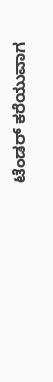ಟೆಂಡರ್ ಕರೆಯುವಾಗ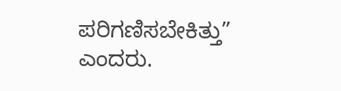ಪರಿಗಣಿಸಬೇಕಿತ್ತು” ಎಂದರು.